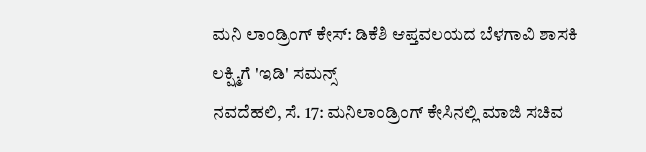ಮನಿ ಲಾಂಡ್ರಿಂಗ್ ಕೇಸ್: ಡಿಕೆಶಿ ಆಪ್ತವಲಯದ ಬೆಳಗಾವಿ ಶಾಸಕಿ ಲಕ್ಷ್ಮಿಗೆ 'ಇಡಿ' ಸಮನ್ಸ್
ನವದೆಹಲಿ, ಸೆ. 17: ಮನಿಲಾಂಡ್ರಿಂಗ್ ಕೇಸಿನಲ್ಲಿ ಮಾಜಿ ಸಚಿವ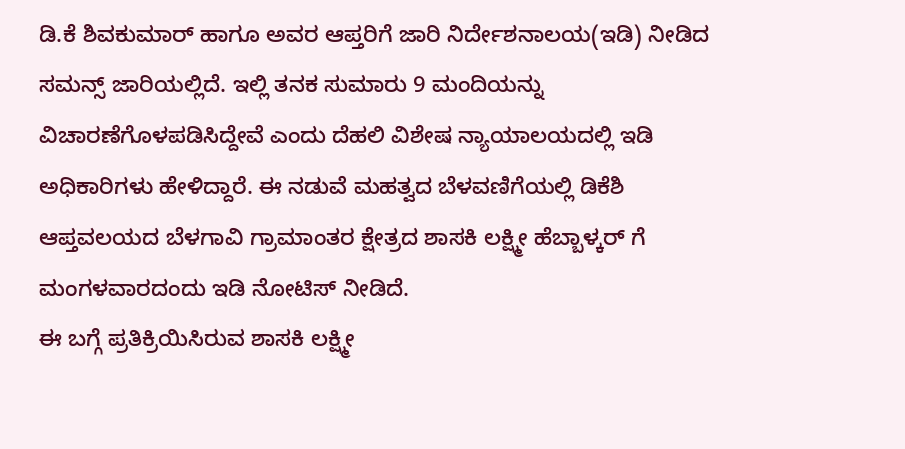ಡಿ.ಕೆ ಶಿವಕುಮಾರ್ ಹಾಗೂ ಅವರ ಆಪ್ತರಿಗೆ ಜಾರಿ ನಿರ್ದೇಶನಾಲಯ(ಇಡಿ) ನೀಡಿದ ಸಮನ್ಸ್ ಜಾರಿಯಲ್ಲಿದೆ. ಇಲ್ಲಿ ತನಕ ಸುಮಾರು 9 ಮಂದಿಯನ್ನು ವಿಚಾರಣೆಗೊಳಪಡಿಸಿದ್ದೇವೆ ಎಂದು ದೆಹಲಿ ವಿಶೇಷ ನ್ಯಾಯಾಲಯದಲ್ಲಿ ಇಡಿ ಅಧಿಕಾರಿಗಳು ಹೇಳಿದ್ದಾರೆ. ಈ ನಡುವೆ ಮಹತ್ವದ ಬೆಳವಣಿಗೆಯಲ್ಲಿ ಡಿಕೆಶಿ ಆಪ್ತವಲಯದ ಬೆಳಗಾವಿ ಗ್ರಾಮಾಂತರ ಕ್ಷೇತ್ರದ ಶಾಸಕಿ ಲಕ್ಷ್ಮೀ ಹೆಬ್ಬಾಳ್ಕರ್ ಗೆ ಮಂಗಳವಾರದಂದು ಇಡಿ ನೋಟಿಸ್ ನೀಡಿದೆ.
ಈ ಬಗ್ಗೆ ಪ್ರತಿಕ್ರಿಯಿಸಿರುವ ಶಾಸಕಿ ಲಕ್ಷ್ಮೀ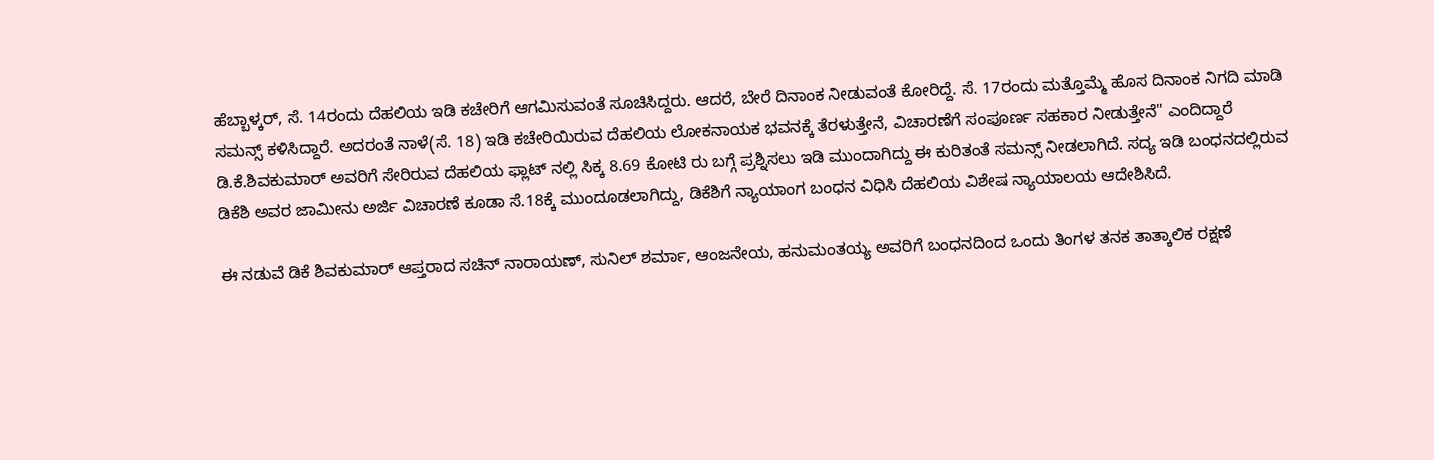ಹೆಬ್ಬಾಳ್ಕರ್, ಸೆ. 14ರಂದು ದೆಹಲಿಯ ಇಡಿ ಕಚೇರಿಗೆ ಆಗಮಿಸುವಂತೆ ಸೂಚಿಸಿದ್ದರು. ಆದರೆ, ಬೇರೆ ದಿನಾಂಕ ನೀಡುವಂತೆ ಕೋರಿದ್ದೆ. ಸೆ. 17ರಂದು ಮತ್ತೊಮ್ಮೆ ಹೊಸ ದಿನಾಂಕ ನಿಗದಿ ಮಾಡಿ ಸಮನ್ಸ್ ಕಳಿಸಿದ್ದಾರೆ. ಅದರಂತೆ ನಾಳೆ(ಸೆ. 18) ಇಡಿ ಕಚೇರಿಯಿರುವ ದೆಹಲಿಯ ಲೋಕನಾಯಕ ಭವನಕ್ಕೆ ತೆರಳುತ್ತೇನೆ, ವಿಚಾರಣೆಗೆ ಸಂಪೂರ್ಣ ಸಹಕಾರ ನೀಡುತ್ತೇನೆ" ಎಂದಿದ್ದಾರೆ
ಡಿ.ಕೆ.ಶಿವಕುಮಾರ್ ಅವರಿಗೆ ಸೇರಿರುವ ದೆಹಲಿಯ ಫ್ಲಾಟ್ ನಲ್ಲಿ ಸಿಕ್ಕ 8.69 ಕೋಟಿ ರು ಬಗ್ಗೆ ಪ್ರಶ್ನಿಸಲು ಇಡಿ ಮುಂದಾಗಿದ್ದು ಈ ಕುರಿತಂತೆ ಸಮನ್ಸ್ ನೀಡಲಾಗಿದೆ. ಸದ್ಯ ಇಡಿ ಬಂಧನದಲ್ಲಿರುವ ಡಿಕೆಶಿ ಅವರ ಜಾಮೀನು ಅರ್ಜಿ ವಿಚಾರಣೆ ಕೂಡಾ ಸೆ.18ಕ್ಕೆ ಮುಂದೂಡಲಾಗಿದ್ದು, ಡಿಕೆಶಿಗೆ ನ್ಯಾಯಾಂಗ ಬಂಧನ ವಿಧಿಸಿ ದೆಹಲಿಯ ವಿಶೇಷ ನ್ಯಾಯಾಲಯ ಆದೇಶಿಸಿದೆ.

ಈ ನಡುವೆ ಡಿಕೆ ಶಿವಕುಮಾರ್ ಆಪ್ತರಾದ ಸಚಿನ್ ನಾರಾಯಣ್, ಸುನಿಲ್ ಶರ್ಮಾ, ಆಂಜನೇಯ, ಹನುಮಂತಯ್ಯ ಅವರಿಗೆ ಬಂಧನದಿಂದ ಒಂದು ತಿಂಗಳ ತನಕ ತಾತ್ಕಾಲಿಕ ರಕ್ಷಣೆ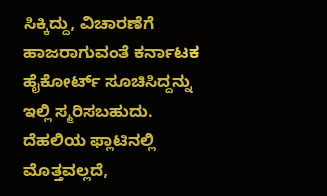ಸಿಕ್ಕಿದ್ದು, ವಿಚಾರಣೆಗೆ ಹಾಜರಾಗುವಂತೆ ಕರ್ನಾಟಕ ಹೈಕೋರ್ಟ್ ಸೂಚಿಸಿದ್ದನ್ನು ಇಲ್ಲಿ ಸ್ಮರಿಸಬಹುದು.
ದೆಹಲಿಯ ಫ್ಲಾಟಿನಲ್ಲಿ ಮೊತ್ತವಲ್ಲದೆ,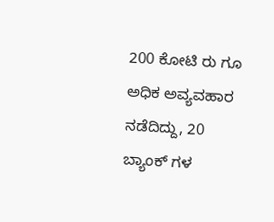200 ಕೋಟಿ ರು ಗೂ ಅಧಿಕ ಅವ್ಯವಹಾರ ನಡೆದಿದ್ದು, 20 ಬ್ಯಾಂಕ್ ಗಳ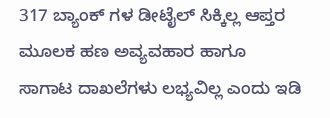317 ಬ್ಯಾಂಕ್ ಗಳ ಡೀಟೈಲ್ ಸಿಕ್ಕಿಲ್ಲ ಆಪ್ತರ ಮೂಲಕ ಹಣ ಅವ್ಯವಹಾರ ಹಾಗೂ ಸಾಗಾಟ ದಾಖಲೆಗಳು ಲಭ್ಯವಿಲ್ಲ ಎಂದು ಇಡಿ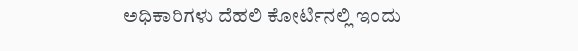ಅಧಿಕಾರಿಗಳು ದೆಹಲಿ ಕೋರ್ಟಿನಲ್ಲಿ ಇಂದು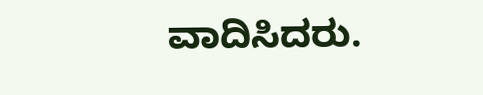ವಾದಿಸಿದರು.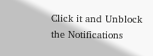Click it and Unblock the Notifications